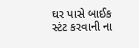ઘર પાસે બાઈક સ્ટંટ કરવાની ના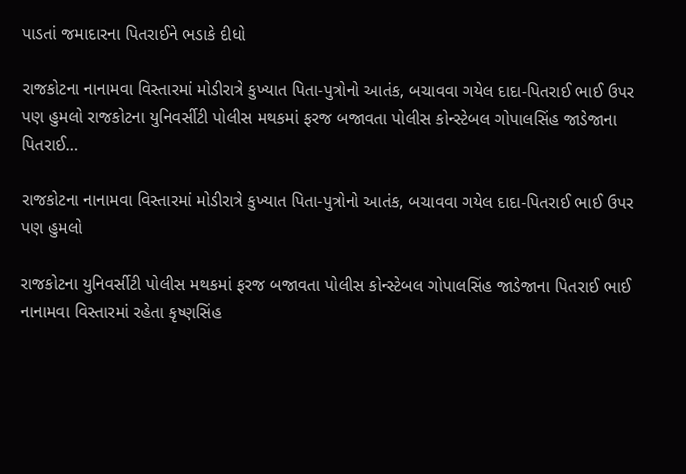પાડતાં જમાદારના પિતરાઈને ભડાકે દીધો

રાજકોટના નાનામવા વિસ્તારમાં મોડીરાત્રે કુખ્યાત પિતા-પુત્રોનો આતંક, બચાવવા ગયેલ દાદા-પિતરાઈ ભાઈ ઉપર પણ હુમલો રાજકોટના યુનિવર્સીટી પોલીસ મથકમાં ફરજ બજાવતા પોલીસ કોન્સ્ટેબલ ગોપાલસિંહ જાડેજાના પિતરાઈ…

રાજકોટના નાનામવા વિસ્તારમાં મોડીરાત્રે કુખ્યાત પિતા-પુત્રોનો આતંક, બચાવવા ગયેલ દાદા-પિતરાઈ ભાઈ ઉપર પણ હુમલો

રાજકોટના યુનિવર્સીટી પોલીસ મથકમાં ફરજ બજાવતા પોલીસ કોન્સ્ટેબલ ગોપાલસિંહ જાડેજાના પિતરાઈ ભાઈ નાનામવા વિસ્તારમાં રહેતા કૃષ્ણસિંહ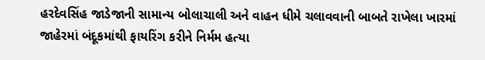હરદેવસિંહ જાડેજાની સામાન્ય બોલાચાલી અને વાહન ધીમે ચલાવવાની બાબતે રાખેલા ખારમાં જાહેરમાં બંદૂકમાંથી ફાયરિંગ કરીને નિર્મમ હત્યા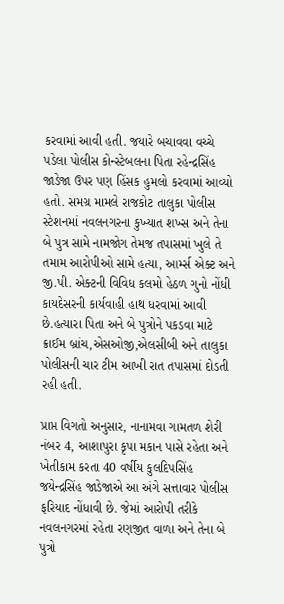કરવામાં આવી હતી. જયારે બચાવવા વચ્ચે પડેલા પોલીસ કોન્સ્ટેબલના પિતા રહેન્દ્રસિંહ જાડેજા ઉપર પણ હિંસક હુમલો કરવામાં આવ્યો હતો. સમગ્ર મામલે રાજકોટ તાલુકા પોલીસ સ્ટેશનમાં નવલનગરના કુખ્યાત શખ્સ અને તેના બે પુત્ર સામે નામજોગ તેમજ તપાસમાં ખુલે તે તમામ આરોપીઓ સામે હત્યા, આર્મ્સ એક્ટ અને જી.પી. એક્ટની વિવિધ કલમો હેઠળ ગુનો નોંધી કાયદેસરની કાર્યવાહી હાથ ધરવામાં આવી છે.હત્યારા પિતા અને બે પુત્રોને પકડવા માટે ક્રાઈમ બ્રાંચ,એસઓજી,એલસીબી અને તાલુકા પોલીસની ચાર ટીમ આખી રાત તપાસમાં દોડતી રહી હતી.

પ્રાપ્ત વિગતો અનુસાર, નાનામવા ગામતળ શેરી નંબર 4, આશાપુરા કૃપા મકાન પાસે રહેતા અને ખેતીકામ કરતા 40 વર્ષીય કુલદિપસિંહ જયેન્દ્રસિંહ જાડેજાએ આ અંગે સત્તાવાર પોલીસ ફરિયાદ નોંધાવી છે. જેમાં આરોપી તરીકે નવલનગરમાં રહેતા રણજીત વાળા અને તેના બે પુત્રો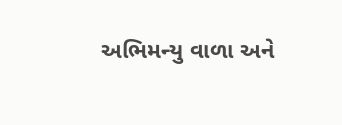અભિમન્યુ વાળા અને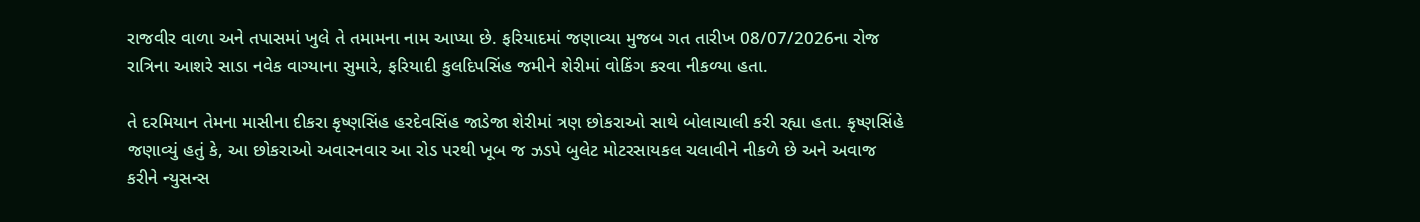રાજવીર વાળા અને તપાસમાં ખુલે તે તમામના નામ આપ્યા છે. ફરિયાદમાં જણાવ્યા મુજબ ગત તારીખ 08/07/2026ના રોજ રાત્રિના આશરે સાડા નવેક વાગ્યાના સુમારે, ફરિયાદી કુલદિપસિંહ જમીને શેરીમાં વોકિંગ કરવા નીકળ્યા હતા.

તે દરમિયાન તેમના માસીના દીકરા કૃષ્ણસિંહ હરદેવસિંહ જાડેજા શેરીમાં ત્રણ છોકરાઓ સાથે બોલાચાલી કરી રહ્યા હતા. કૃષ્ણસિંહે જણાવ્યું હતું કે, આ છોકરાઓ અવારનવાર આ રોડ પરથી ખૂબ જ ઝડપે બુલેટ મોટરસાયકલ ચલાવીને નીકળે છે અને અવાજ કરીને ન્યુસન્સ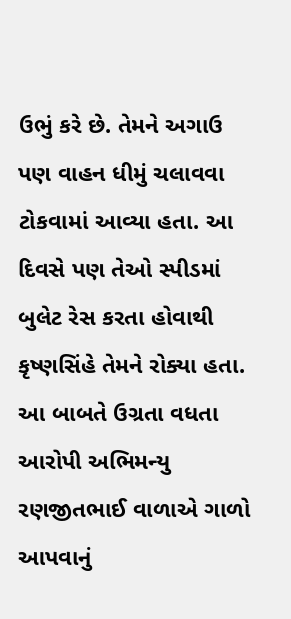ઉભું કરે છે. તેમને અગાઉ પણ વાહન ધીમું ચલાવવા ટોકવામાં આવ્યા હતા. આ દિવસે પણ તેઓ સ્પીડમાં બુલેટ રેસ કરતા હોવાથી કૃષ્ણસિંહે તેમને રોક્યા હતા. આ બાબતે ઉગ્રતા વધતા આરોપી અભિમન્યુ રણજીતભાઈ વાળાએ ગાળો આપવાનું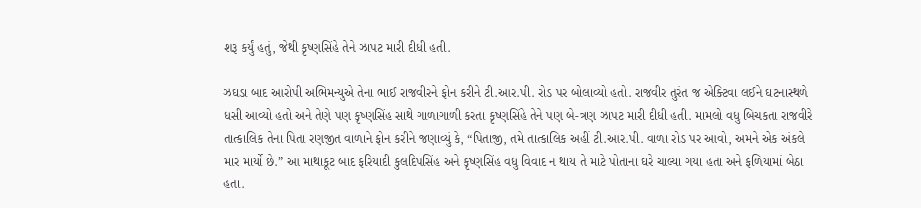શરૂ કર્યું હતું, જેથી કૃષ્ણસિંહે તેને ઝાપટ મારી દીધી હતી.

ઝઘડા બાદ આરોપી અભિમન્યુએ તેના ભાઈ રાજવીરને ફોન કરીને ટી.આર.પી. રોડ પર બોલાવ્યો હતો. રાજવીર તુરંત જ એક્ટિવા લઈને ઘટનાસ્થળે ધસી આવ્યો હતો અને તેણે પણ કૃષ્ણસિંહ સાથે ગાળાગાળી કરતા કૃષ્ણસિંહે તેને પણ બે-ત્રણ ઝાપટ મારી દીધી હતી. મામલો વધુ બિચકતા રાજવીરે તાત્કાલિક તેના પિતા રણજીત વાળાને ફોન કરીને જણાવ્યું કે, “પિતાજી, તમે તાત્કાલિક અહીં ટી.આર.પી. વાળા રોડ પર આવો, અમને એક અંકલે માર માર્યો છે.” આ માથાકૂટ બાદ ફરિયાદી કુલદિપસિંહ અને કૃષ્ણસિંહ વધુ વિવાદ ન થાય તે માટે પોતાના ઘરે ચાલ્યા ગયા હતા અને ફળિયામાં બેઠા હતા.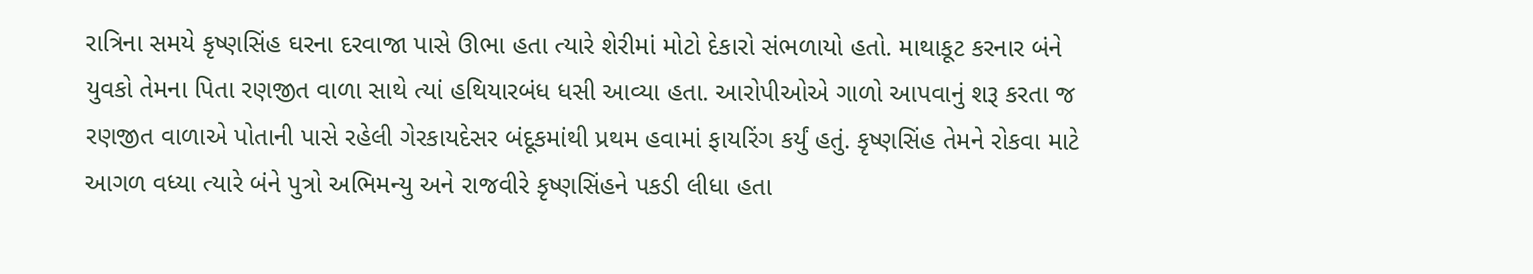રાત્રિના સમયે કૃષ્ણસિંહ ઘરના દરવાજા પાસે ઊભા હતા ત્યારે શેરીમાં મોટો દેકારો સંભળાયો હતો. માથાકૂટ કરનાર બંને યુવકો તેમના પિતા રણજીત વાળા સાથે ત્યાં હથિયારબંધ ધસી આવ્યા હતા. આરોપીઓએ ગાળો આપવાનું શરૂ કરતા જ રણજીત વાળાએ પોતાની પાસે રહેલી ગેરકાયદેસર બંદૂકમાંથી પ્રથમ હવામાં ફાયરિંગ કર્યું હતું. કૃષ્ણસિંહ તેમને રોકવા માટે આગળ વધ્યા ત્યારે બંને પુત્રો અભિમન્યુ અને રાજવીરે કૃષ્ણસિંહને પકડી લીધા હતા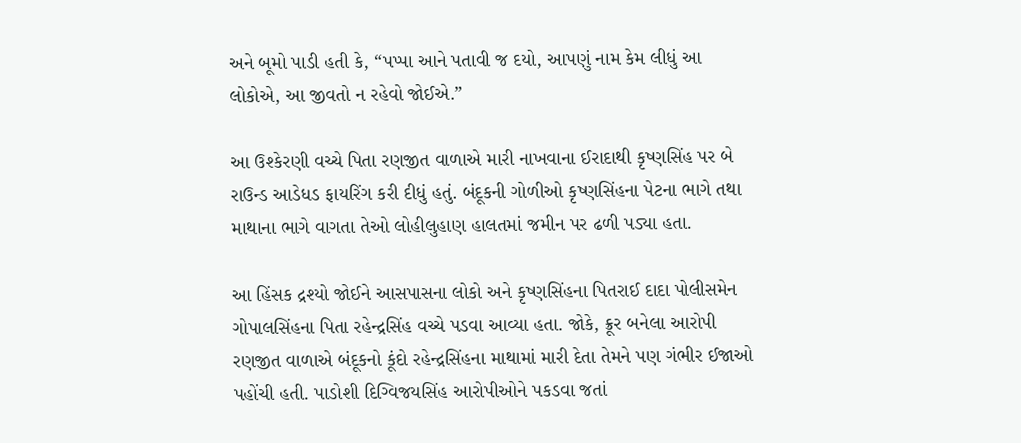અને બૂમો પાડી હતી કે, “પપ્પા આને પતાવી જ દયો, આપણું નામ કેમ લીધું આ લોકોએ, આ જીવતો ન રહેવો જોઈએ.”

આ ઉશ્કેરણી વચ્ચે પિતા રણજીત વાળાએ મારી નાખવાના ઈરાદાથી કૃષ્ણસિંહ પર બે રાઉન્ડ આડેધડ ફાયરિંગ કરી દીધું હતું. બંદૂકની ગોળીઓ કૃષ્ણસિંહના પેટના ભાગે તથા માથાના ભાગે વાગતા તેઓ લોહીલુહાણ હાલતમાં જમીન પર ઢળી પડ્યા હતા.

આ હિંસક દ્રશ્યો જોઈને આસપાસના લોકો અને કૃષ્ણસિંહના પિતરાઈ દાદા પોલીસમેન ગોપાલસિંહના પિતા રહેન્દ્રસિંહ વચ્ચે પડવા આવ્યા હતા. જોકે, ક્રૂર બનેલા આરોપી રણજીત વાળાએ બંદૂકનો કૂંદો રહેન્દ્રસિંહના માથામાં મારી દેતા તેમને પણ ગંભીર ઈજાઓ પહોંચી હતી. પાડોશી દિગ્વિજયસિંહ આરોપીઓને પકડવા જતાં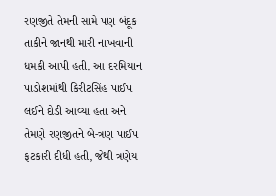રણજીતે તેમની સામે પણ બંદૂક તાકીને જાનથી મારી નાખવાની ધમકી આપી હતી. આ દરમિયાન પાડોશમાંથી કિરીટસિંહ પાઈપ લઈને દોડી આવ્યા હતા અને તેમણે રણજીતને બે-ત્રણ પાઈપ ફટકારી દીધી હતી, જેથી ત્રણેય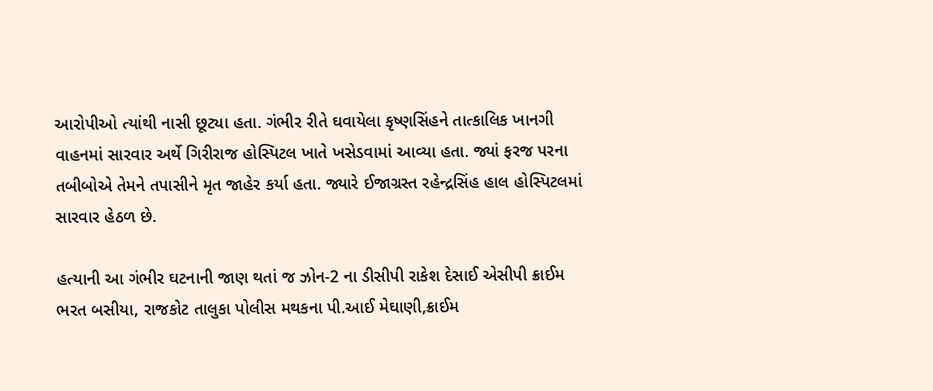આરોપીઓ ત્યાંથી નાસી છૂટ્યા હતા. ગંભીર રીતે ઘવાયેલા કૃષ્ણસિંહને તાત્કાલિક ખાનગી વાહનમાં સારવાર અર્થે ગિરીરાજ હોસ્પિટલ ખાતે ખસેડવામાં આવ્યા હતા. જ્યાં ફરજ પરના તબીબોએ તેમને તપાસીને મૃત જાહેર કર્યા હતા. જ્યારે ઈજાગ્રસ્ત રહેન્દ્રસિંહ હાલ હોસ્પિટલમાં સારવાર હેઠળ છે.

હત્યાની આ ગંભીર ઘટનાની જાણ થતાં જ ઝોન-2 ના ડીસીપી રાકેશ દેસાઈ એસીપી ક્રાઈમ ભરત બસીયા, રાજકોટ તાલુકા પોલીસ મથકના પી.આઈ મેઘાણી,ક્રાઈમ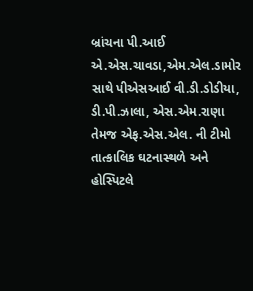બ્રાંચના પી.આઈ એ.એસ.ચાવડા,એમ.એલ.ડામોર સાથે પીએસઆઈ વી.ડી.ડોડીયા, ડી.પી.ઝાલા, એસ.એમ.રાણા તેમજ એફ.એસ.એલ. ની ટીમો તાત્કાલિક ઘટનાસ્થળે અને હોસ્પિટલે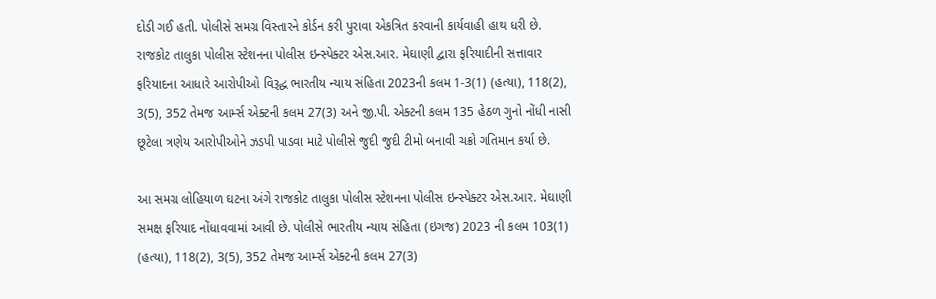દોડી ગઈ હતી. પોલીસે સમગ્ર વિસ્તારને કોર્ડન કરી પુરાવા એકત્રિત કરવાની કાર્યવાહી હાથ ધરી છે. રાજકોટ તાલુકા પોલીસ સ્ટેશનના પોલીસ ઇન્સ્પેક્ટર એસ.આર. મેઘાણી દ્વારા ફરિયાદીની સત્તાવાર ફરિયાદના આધારે આરોપીઓ વિરૂદ્ધ ભારતીય ન્યાય સંહિતા 2023ની કલમ 1-3(1) (હત્યા), 118(2), 3(5), 352 તેમજ આર્મ્સ એક્ટની કલમ 27(3) અને જી.પી. એક્ટની કલમ 135 હેઠળ ગુનો નોંધી નાસી છૂટેલા ત્રણેય આરોપીઓને ઝડપી પાડવા માટે પોલીસે જુદી જુદી ટીમો બનાવી ચક્રો ગતિમાન કર્યા છે.

આ સમગ્ર લોહિયાળ ઘટના અંગે રાજકોટ તાલુકા પોલીસ સ્ટેશનના પોલીસ ઇન્સ્પેક્ટર એસ.આર. મેઘાણી સમક્ષ ફરિયાદ નોંધાવવામાં આવી છે. પોલીસે ભારતીય ન્યાય સંહિતા (ઇગજ) 2023 ની કલમ 103(1) (હત્યા), 118(2), 3(5), 352 તેમજ આર્મ્સ એક્ટની કલમ 27(3)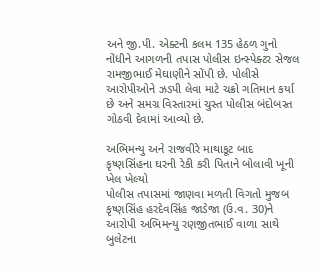અને જી.પી. એક્ટની કલમ 135 હેઠળ ગુનો નોંધીને આગળની તપાસ પોલીસ ઇન્સ્પેક્ટર સેજલ રામજીભાઈ મેઘાણીને સોંપી છે. પોલીસે આરોપીઓને ઝડપી લેવા માટે ચક્રો ગતિમાન કર્યા છે અને સમગ્ર વિસ્તારમાં ચુસ્ત પોલીસ બંદોબસ્ત ગોઠવી દેવામાં આવ્યો છે.

અભિમન્યુ અને રાજવીરે માથાકૂટ બાદ કૃષ્ણસિંહના ઘરની રેકી કરી પિતાને બોલાવી ખૂની ખેલ ખેલ્યો
પોલીસ તપાસમાં જાણવા મળતી વિગતો મુજબ કૃષ્ણસિંહ હરદેવસિંહ જાડેજા (ઉ.વ. 30)ને આરોપી અભિમન્યુ રણજીતભાઈ વાળા સાથે બુલેટના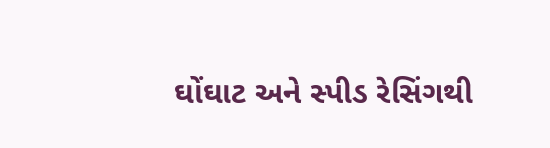ઘોંઘાટ અને સ્પીડ રેસિંગથી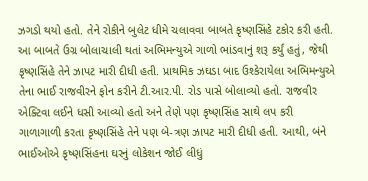ઝગડો થયો હતો. તેને રોકીને બુલેટ ધીમે ચલાવવા બાબતે કૃષ્ણસિંહે ટકોર કરી હતી. આ બાબતે ઉગ્ર બોલાચાલી થતાં અભિમન્યુએ ગાળો ભાંડવાનું શરૂ કર્યું હતું, જેથી કૃષ્ણસિંહે તેને ઝાપટ મારી દીધી હતી. પ્રાથમિક ઝઘડા બાદ ઉશ્કેરાયેલા અભિમન્યુએ તેના ભાઈ રાજવીરને ફોન કરીને ટી.આર.પી. રોડ પાસે બોલાવ્યો હતો. રાજવીર એક્ટિવા લઈને ધસી આવ્યો હતો અને તેણે પણ કૃષ્ણસિંહ સાથે લપ કરી ગાળાગાળી કરતા કૃષ્ણસિંહે તેને પણ બે-ત્રણ ઝાપટ મારી દીધી હતી. આથી, બંને ભાઈઓએ કૃષ્ણસિંહના ઘરનું લોકેશન જોઈ લીધું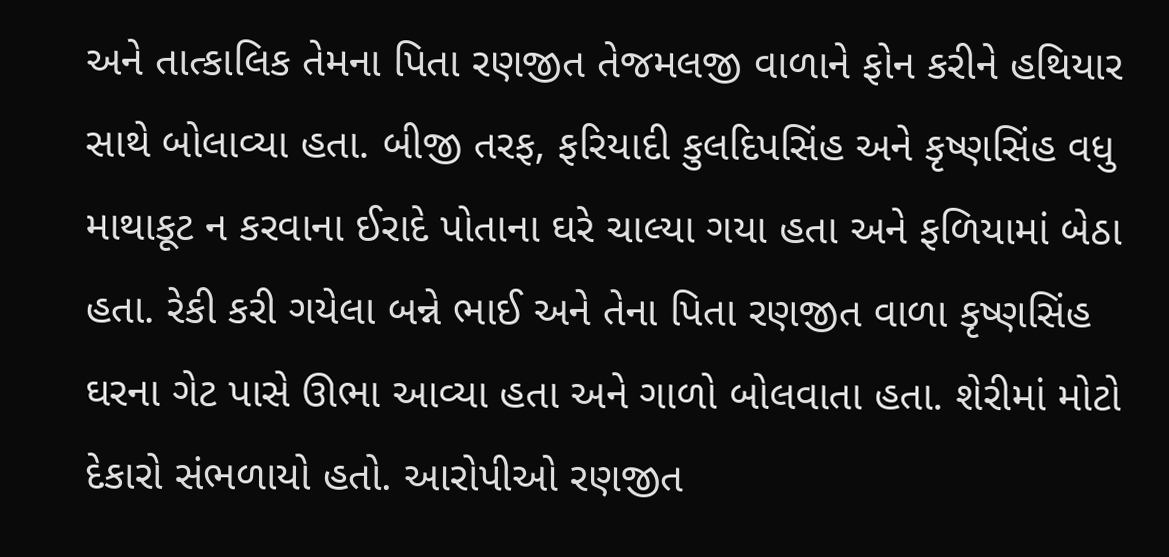અને તાત્કાલિક તેમના પિતા રણજીત તેજમલજી વાળાને ફોન કરીને હથિયાર સાથે બોલાવ્યા હતા. બીજી તરફ, ફરિયાદી કુલદિપસિંહ અને કૃષ્ણસિંહ વધુ માથાકૂટ ન કરવાના ઈરાદે પોતાના ઘરે ચાલ્યા ગયા હતા અને ફળિયામાં બેઠા હતા. રેકી કરી ગયેલા બન્ને ભાઈ અને તેના પિતા રણજીત વાળા કૃષ્ણસિંહ ઘરના ગેટ પાસે ઊભા આવ્યા હતા અને ગાળો બોલવાતા હતા. શેરીમાં મોટો દેકારો સંભળાયો હતો. આરોપીઓ રણજીત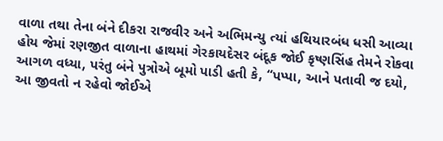વાળા તથા તેના બંને દીકરા રાજવીર અને અભિમન્યુ ત્યાં હથિયારબંધ ધસી આવ્યા હોય જેમાં રણજીત વાળાના હાથમાં ગેરકાયદેસર બંદૂક જોઈ કૃષ્ણસિંહ તેમને રોકવા આગળ વધ્યા, પરંતુ બંને પુત્રોએ બૂમો પાડી હતી કે, “પપ્પા, આને પતાવી જ દયો, આ જીવતો ન રહેવો જોઈએ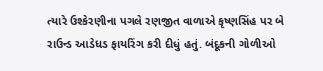ત્યારે ઉશ્કેરણીના પગલે રણજીત વાળાએ કૃષ્ણસિંહ પર બે રાઉન્ડ આડેધડ ફાયરિંગ કરી દીધું હતું. બંદૂકની ગોળીઓ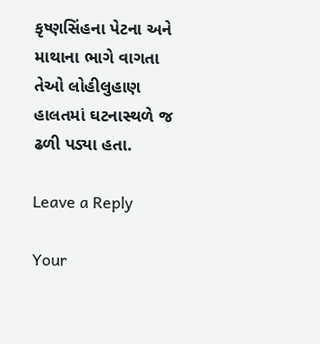કૃષ્ણસિંહના પેટના અને માથાના ભાગે વાગતા તેઓ લોહીલુહાણ હાલતમાં ઘટનાસ્થળે જ ઢળી પડ્યા હતા.

Leave a Reply

Your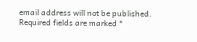email address will not be published. Required fields are marked *